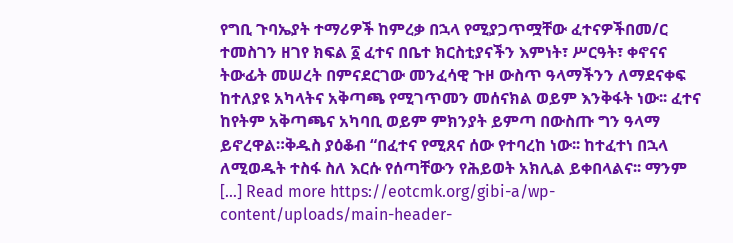የግቢ ጉባኤያት ተማሪዎች ከምረቃ በኋላ የሚያጋጥሟቸው ፈተናዎችበመ/ር ተመስገን ዘገየ ክፍል ፩ ፈተና በቤተ ክርስቲያናችን እምነት፣ ሥርዓት፣ ቀኖናና ትውፊት መሠረት በምናደርገው መንፈሳዊ ጉዞ ውስጥ ዓላማችንን ለማደናቀፍ ከተለያዩ አካላትና አቅጣጫ የሚገጥመን መሰናክል ወይም እንቅፋት ነው፡፡ ፈተና ከየትም አቅጣጫና አካባቢ ወይም ምክንያት ይምጣ በውስጡ ግን ዓላማ ይኖረዋል።ቅዱስ ያዕቆብ “በፈተና የሚጸና ሰው የተባረከ ነው፡፡ ከተፈተነ በኋላ ለሚወዱት ተስፋ ስለ እርሱ የሰጣቸውን የሕይወት አክሊል ይቀበላልና፡፡ ማንም […] Read more https://eotcmk.org/gibi-a/wp-content/uploads/main-header-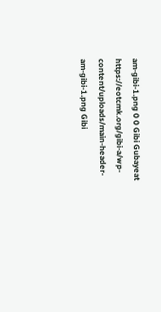am-gibi-1.png 0 0 Gibi Gubayeat https://eotcmk.org/gibi-a/wp-content/uploads/main-header-am-gibi-1.png Gibi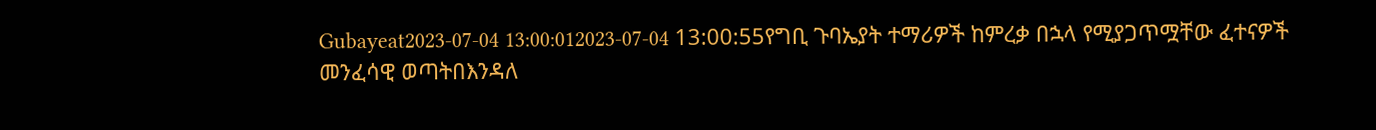Gubayeat2023-07-04 13:00:012023-07-04 13:00:55የግቢ ጉባኤያት ተማሪዎች ከምረቃ በኋላ የሚያጋጥሟቸው ፈተናዎች
መንፈሳዊ ወጣትበእንዳለ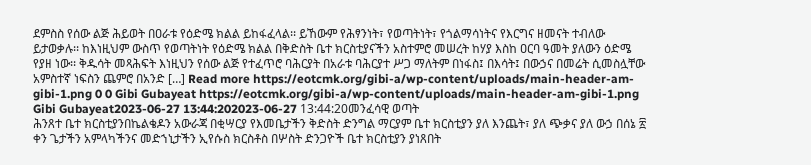ደምስስ የሰው ልጅ ሕይወት በዐራቱ የዕድሜ ክልል ይከፋፈላል፡፡ ይኸውም የሕፃንነት፣ የወጣትነት፣ የጎልማሳነትና የእርግና ዘመናት ተብለው ይታወቃሉ፡፡ ከእነዚህም ውስጥ የወጣትነት የዕድሜ ክልል በቅድስት ቤተ ክርስቲያናችን አስተምሮ መሠረት ከሃያ እስከ ዐርባ ዓመት ያለውን ዕድሜ የያዘ ነው፡፡ ቅዱሳት መጻሕፍት እነዚህን የሰው ልጅ የተፈጥሮ ባሕርያት በአራቱ ባሕርያተ ሥጋ ማለትም በነፋስ፤ በእሳት፤ በውኃና በመሬት ሲመስሏቸው አምስተኛ ነፍስን ጨምሮ በአንድ […] Read more https://eotcmk.org/gibi-a/wp-content/uploads/main-header-am-gibi-1.png 0 0 Gibi Gubayeat https://eotcmk.org/gibi-a/wp-content/uploads/main-header-am-gibi-1.png Gibi Gubayeat2023-06-27 13:44:202023-06-27 13:44:20መንፈሳዊ ወጣት
ሕንጸተ ቤተ ክርስቲያንበኬልቄዶን አውራጃ በቂሣርያ የእመቤታችን ቅድስት ድንግል ማርያም ቤተ ክርስቲያን ያለ እንጨት፣ ያለ ጭቃና ያለ ውኃ በሰኔ ፳ ቀን ጌታችን አምላካችንና መድኀኒታችን ኢየሱስ ክርስቶስ በሦስት ድንጋዮች ቤተ ክርስቲያን ያነጸበት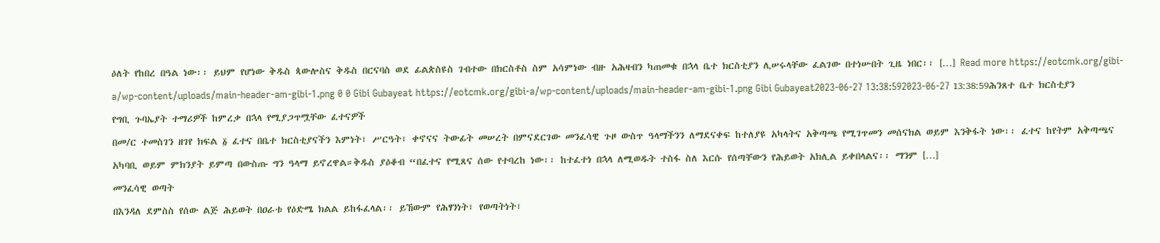ዕለት የከበረ በዓል ነው፡፡ ይህም የሆነው ቅዱስ ጳውሎስና ቅዱስ በርናባስ ወደ ፊልጵስዩስ ገብተው በክርስቶስ ስም አሳምነው ብዙ አሕዛብን ካጠመቁ በኋላ ቤተ ክርስቲያን ሊሠሩላቸው ፈልገው በተነሡበት ጊዜ ነበር፡፡ […] Read more https://eotcmk.org/gibi-a/wp-content/uploads/main-header-am-gibi-1.png 0 0 Gibi Gubayeat https://eotcmk.org/gibi-a/wp-content/uploads/main-header-am-gibi-1.png Gibi Gubayeat2023-06-27 13:38:592023-06-27 13:38:59ሕንጸተ ቤተ ክርስቲያን
የግቢ ጉባኤያት ተማሪዎች ከምረቃ በኋላ የሚያጋጥሟቸው ፈተናዎች
በመ/ር ተመስገን ዘገየ ክፍል ፩ ፈተና በቤተ ክርስቲያናችን እምነት፣ ሥርዓት፣ ቀኖናና ትውፊት መሠረት በምናደርገው መንፈሳዊ ጉዞ ውስጥ ዓላማችንን ለማደናቀፍ ከተለያዩ አካላትና አቅጣጫ የሚገጥመን መሰናክል ወይም እንቅፋት ነው፡፡ ፈተና ከየትም አቅጣጫና አካባቢ ወይም ምክንያት ይምጣ በውስጡ ግን ዓላማ ይኖረዋል።ቅዱስ ያዕቆብ “በፈተና የሚጸና ሰው የተባረከ ነው፡፡ ከተፈተነ በኋላ ለሚወዱት ተስፋ ስለ እርሱ የሰጣቸውን የሕይወት አክሊል ይቀበላልና፡፡ ማንም […]
መንፈሳዊ ወጣት
በእንዳለ ደምስስ የሰው ልጅ ሕይወት በዐራቱ የዕድሜ ክልል ይከፋፈላል፡፡ ይኸውም የሕፃንነት፣ የወጣትነት፣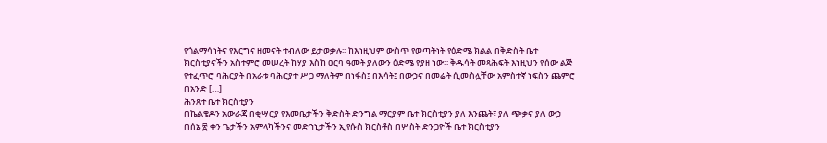የጎልማሳነትና የእርግና ዘመናት ተብለው ይታወቃሉ፡፡ ከእነዚህም ውስጥ የወጣትነት የዕድሜ ክልል በቅድስት ቤተ ክርስቲያናችን አስተምሮ መሠረት ከሃያ እስከ ዐርባ ዓመት ያለውን ዕድሜ የያዘ ነው፡፡ ቅዱሳት መጻሕፍት እነዚህን የሰው ልጅ የተፈጥሮ ባሕርያት በአራቱ ባሕርያተ ሥጋ ማለትም በነፋስ፤ በእሳት፤ በውኃና በመሬት ሲመስሏቸው አምስተኛ ነፍስን ጨምሮ በአንድ […]
ሕንጸተ ቤተ ክርስቲያን
በኬልቄዶን አውራጃ በቂሣርያ የእመቤታችን ቅድስት ድንግል ማርያም ቤተ ክርስቲያን ያለ እንጨት፣ ያለ ጭቃና ያለ ውኃ በሰኔ ፳ ቀን ጌታችን አምላካችንና መድኀኒታችን ኢየሱስ ክርስቶስ በሦስት ድንጋዮች ቤተ ክርስቲያን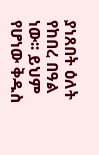ያነጸበት ዕለት የከበረ በዓል ነው፡፡ ይህም የሆነው ቅዱስ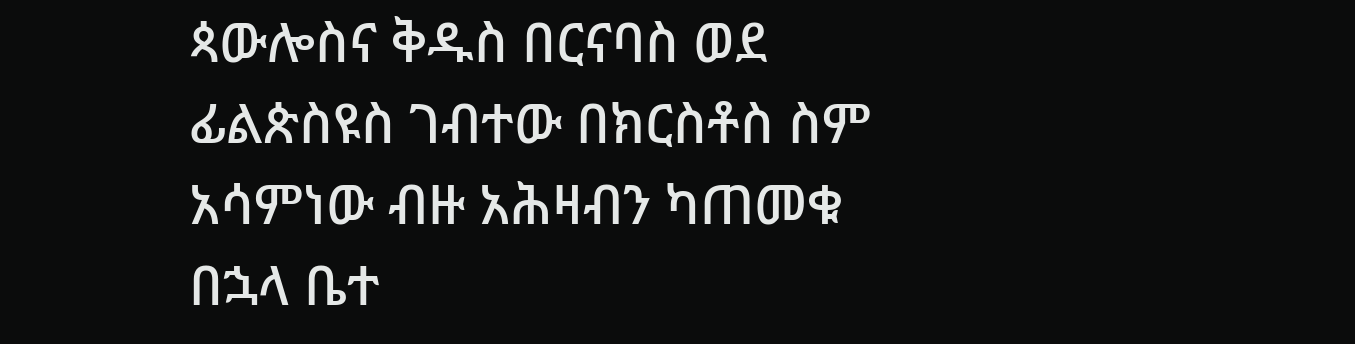ጳውሎስና ቅዱስ በርናባስ ወደ ፊልጵስዩስ ገብተው በክርስቶስ ስም አሳምነው ብዙ አሕዛብን ካጠመቁ በኋላ ቤተ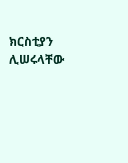ክርስቲያን ሊሠሩላቸው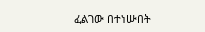ፈልገው በተነሡበት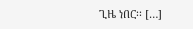ጊዜ ነበር፡፡ […]